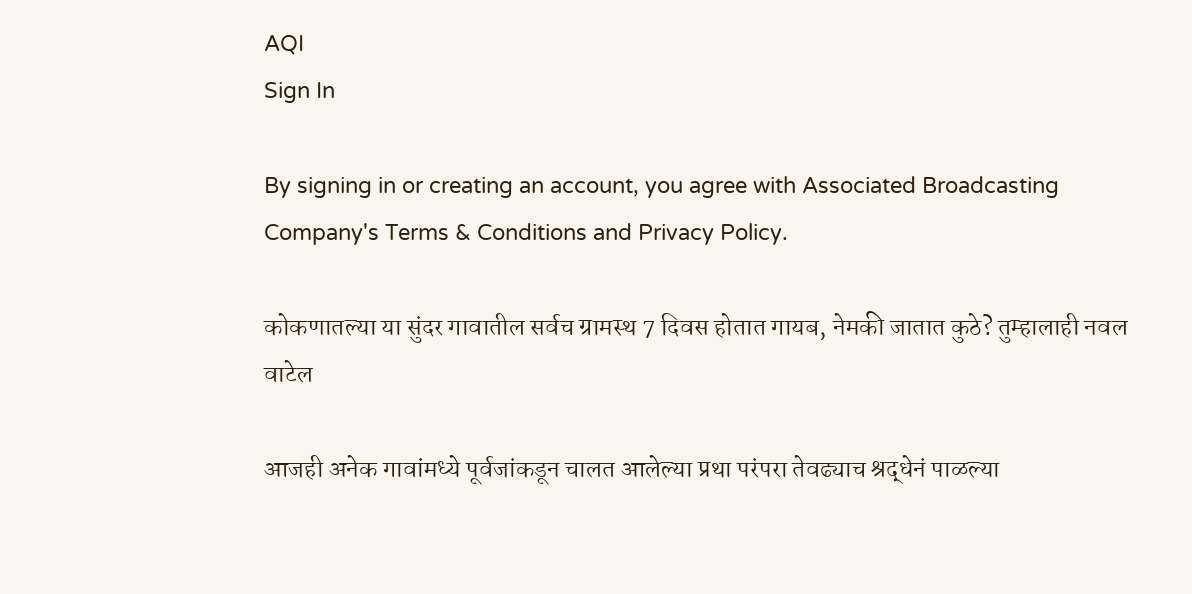AQI
Sign In

By signing in or creating an account, you agree with Associated Broadcasting Company's Terms & Conditions and Privacy Policy.

कोकणातल्या या सुंदर गावातील सर्वच ग्रामस्थ 7 दिवस होतात गायब, नेमकी जातात कुठे? तुम्हालाही नवल वाटेल

आजही अनेक गावांमध्ये पूर्वजांकडून चालत आलेल्या प्रथा परंपरा तेवढ्याच श्रद्धेनं पाळल्या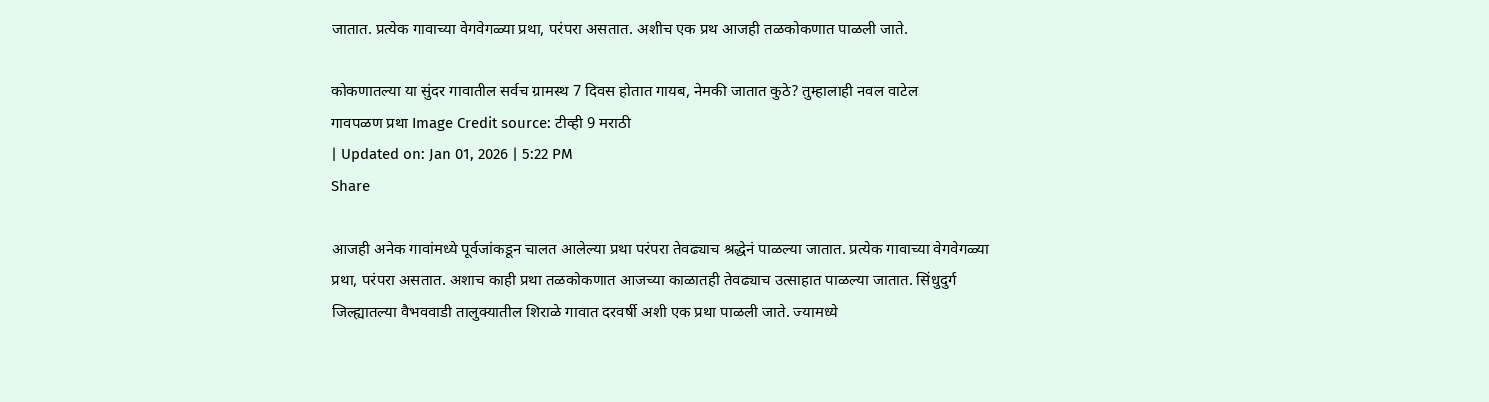जातात. प्रत्येक गावाच्या वेगवेगळ्या प्रथा, परंपरा असतात. अशीच एक प्रथ आजही तळकोकणात पाळली जाते.

कोकणातल्या या सुंदर गावातील सर्वच ग्रामस्थ 7 दिवस होतात गायब, नेमकी जातात कुठे? तुम्हालाही नवल वाटेल
गावपळण प्रथा Image Credit source: टीव्ही 9 मराठी
| Updated on: Jan 01, 2026 | 5:22 PM
Share

आजही अनेक गावांमध्ये पूर्वजांकडून चालत आलेल्या प्रथा परंपरा तेवढ्याच श्रद्धेनं पाळल्या जातात. प्रत्येक गावाच्या वेगवेगळ्या प्रथा, परंपरा असतात. अशाच काही प्रथा तळकोकणात आजच्या काळातही तेवढ्याच उत्साहात पाळल्या जातात. सिंधुदुर्ग जिल्ह्यातल्या वैभववाडी तालुक्यातील शिराळे गावात दरवर्षी अशी एक प्रथा पाळली जाते. ज्यामध्ये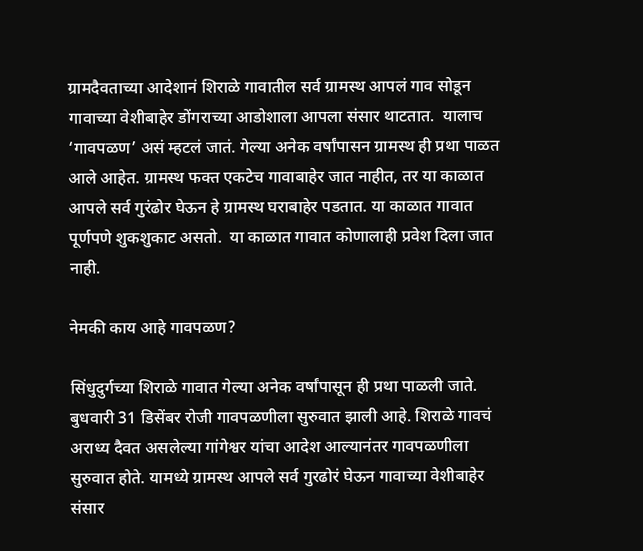ग्रामदैवताच्या आदेशानं शिराळे गावातील सर्व ग्रामस्थ आपलं गाव सोडून गावाच्या वेशीबाहेर डोंगराच्या आडोशाला आपला संसार थाटतात.  यालाच ‘गावपळण’ असं म्हटलं जातं. गेल्या अनेक वर्षांपासन ग्रामस्थ ही प्रथा पाळत आले आहेत. ग्रामस्थ फक्त एकटेच गावाबाहेर जात नाहीत, तर या काळात आपले सर्व गुरंढोर घेऊन हे ग्रामस्थ घराबाहेर पडतात. या काळात गावात पूर्णपणे शुकशुकाट असतो.  या काळात गावात कोणालाही प्रवेश दिला जात नाही.

नेमकी काय आहे गावपळण?

सिंधुदुर्गच्या शिराळे गावात गेल्या अनेक वर्षांपासून ही प्रथा पाळली जाते. बुधवारी 31 डिसेंबर रोजी गावपळणीला सुरुवात झाली आहे. शिराळे गावचं अराध्य दैवत असलेल्या गांगेश्वर यांचा आदेश आल्यानंतर गावपळणीला सुरुवात होते. यामध्ये ग्रामस्थ आपले सर्व गुरढोरं घेऊन गावाच्या वेशीबाहेर संसार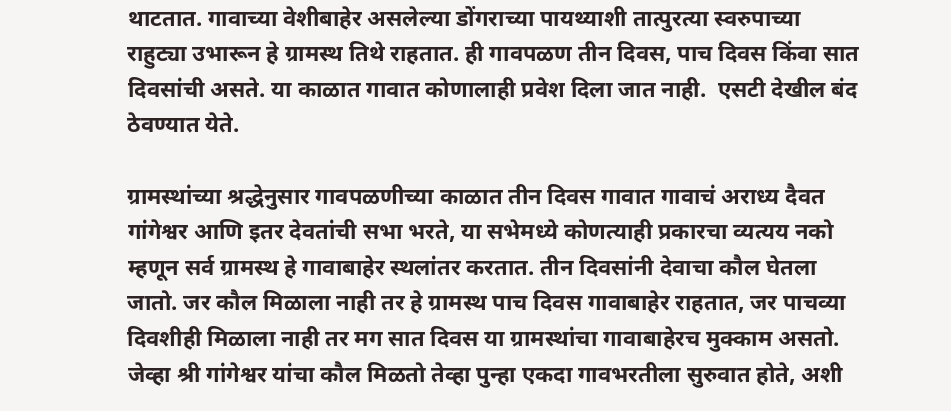थाटतात. गावाच्या वेशीबाहेर असलेल्या डोंगराच्या पायथ्याशी तात्पुरत्या स्वरुपाच्या राहुट्या उभारून हे ग्रामस्थ तिथे राहतात. ही गावपळण तीन दिवस, पाच दिवस किंवा सात दिवसांची असते. या काळात गावात कोणालाही प्रवेश दिला जात नाही.  एसटी देखील बंद ठेवण्यात येते.

ग्रामस्थांच्या श्रद्धेनुसार गावपळणीच्या काळात तीन दिवस गावात गावाचं अराध्य दैवत गांगेश्वर आणि इतर देवतांची सभा भरते, या सभेमध्ये कोणत्याही प्रकारचा व्यत्यय नको म्हणून सर्व ग्रामस्थ हे गावाबाहेर स्थलांतर करतात. तीन दिवसांनी देवाचा कौल घेतला जातो. जर कौल मिळाला नाही तर हे ग्रामस्थ पाच दिवस गावाबाहेर राहतात, जर पाचव्या दिवशीही मिळाला नाही तर मग सात दिवस या ग्रामस्थांचा गावाबाहेरच मुक्काम असतो. जेव्हा श्री गांगेश्वर यांचा कौल मिळतो तेव्हा पुन्हा एकदा गावभरतीला सुरुवात होते, अशी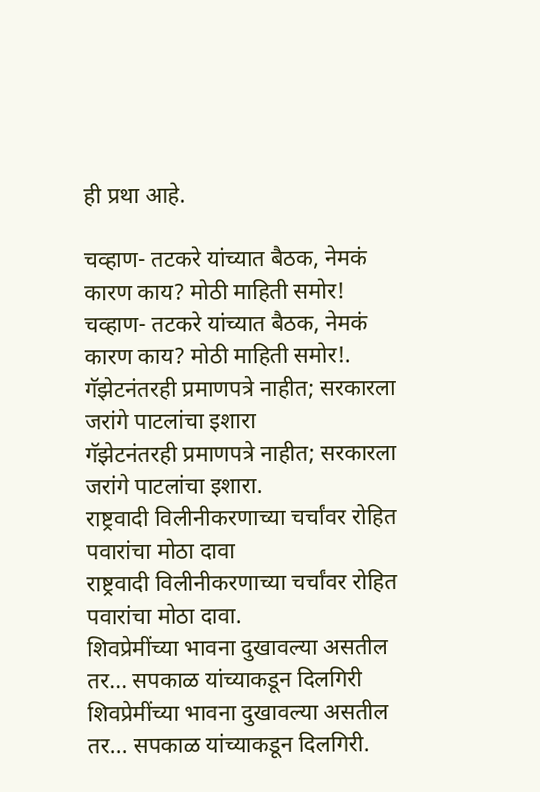ही प्रथा आहे.

चव्हाण- तटकरे यांच्यात बैठक, नेमकं कारण काय? मोठी माहिती समोर!
चव्हाण- तटकरे यांच्यात बैठक, नेमकं कारण काय? मोठी माहिती समोर!.
गॅझेटनंतरही प्रमाणपत्रे नाहीत; सरकारला जरांगे पाटलांचा इशारा
गॅझेटनंतरही प्रमाणपत्रे नाहीत; सरकारला जरांगे पाटलांचा इशारा.
राष्ट्रवादी विलीनीकरणाच्या चर्चांवर रोहित पवारांचा मोठा दावा
राष्ट्रवादी विलीनीकरणाच्या चर्चांवर रोहित पवारांचा मोठा दावा.
शिवप्रेमींच्या भावना दुखावल्या असतील तर... सपकाळ यांच्याकडून दिलगिरी
शिवप्रेमींच्या भावना दुखावल्या असतील तर... सपकाळ यांच्याकडून दिलगिरी.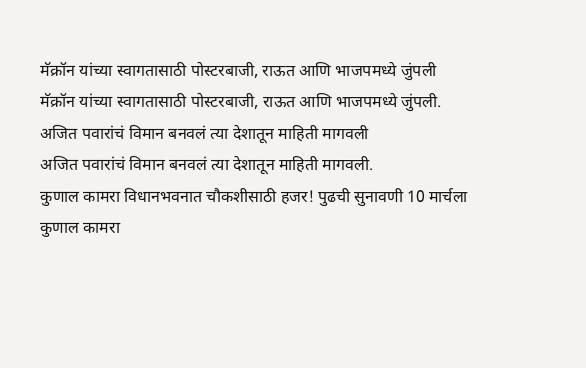मॅक्रॉन यांच्या स्वागतासाठी पोस्टरबाजी, राऊत आणि भाजपमध्ये जुंपली
मॅक्रॉन यांच्या स्वागतासाठी पोस्टरबाजी, राऊत आणि भाजपमध्ये जुंपली.
अजित पवारांचं विमान बनवलं त्या देशातून माहिती मागवली
अजित पवारांचं विमान बनवलं त्या देशातून माहिती मागवली.
कुणाल कामरा विधानभवनात चौकशीसाठी हजर! पुढची सुनावणी 10 मार्चला
कुणाल कामरा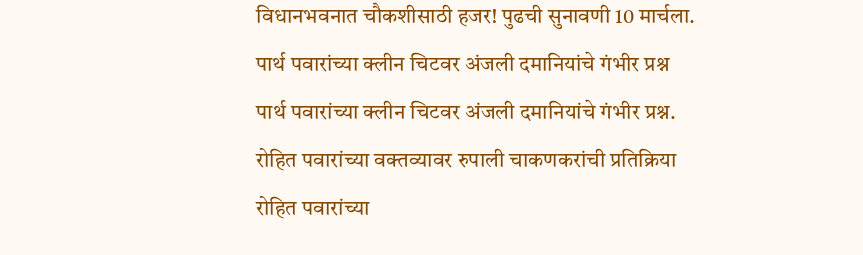विधानभवनात चौकशीसाठी हजर! पुढची सुनावणी 10 मार्चला.
पार्थ पवारांच्या क्लीन चिटवर अंजली दमानियांचे गंभीर प्रश्न
पार्थ पवारांच्या क्लीन चिटवर अंजली दमानियांचे गंभीर प्रश्न.
रोहित पवारांच्या वक्तव्यावर रुपाली चाकणकरांची प्रतिक्रिया
रोहित पवारांच्या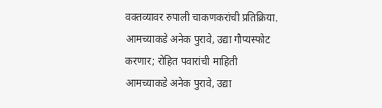वक्तव्यावर रुपाली चाकणकरांची प्रतिक्रिया.
आमच्याकडे अनेक पुरावे, उद्या गौप्यस्फोट करणार; रोहित पवारांची माहिती
आमच्याकडे अनेक पुरावे, उद्या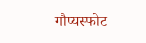गौप्यस्फोट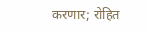करणार; रोहित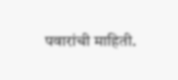पवारांची माहिती.